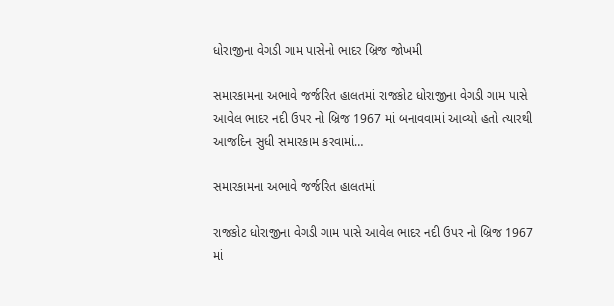ધોરાજીના વેગડી ગામ પાસેનો ભાદર બ્રિજ જોખમી

સમારકામના અભાવે જર્જરિત હાલતમાં રાજકોટ ધોરાજીના વેગડી ગામ પાસે આવેલ ભાદર નદી ઉપર નો બ્રિજ 1967 માં બનાવવામાં આવ્યો હતો ત્યારથી આજદિન સુધી સમારકામ કરવામાં…

સમારકામના અભાવે જર્જરિત હાલતમાં

રાજકોટ ધોરાજીના વેગડી ગામ પાસે આવેલ ભાદર નદી ઉપર નો બ્રિજ 1967 માં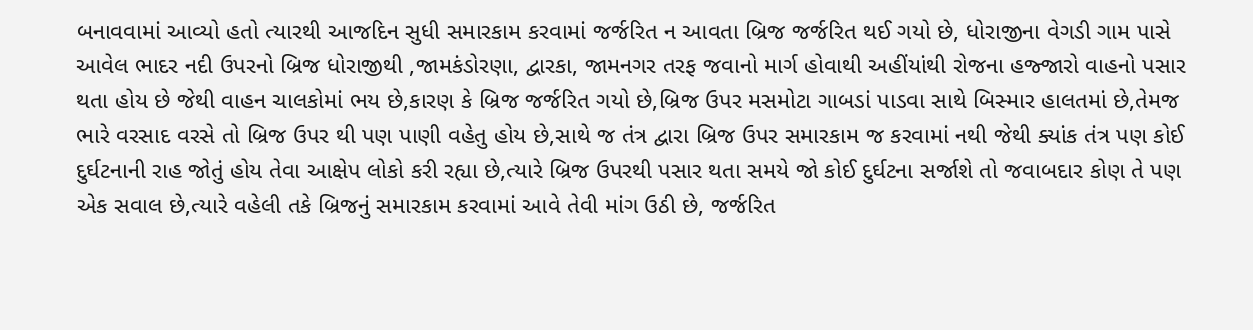બનાવવામાં આવ્યો હતો ત્યારથી આજદિન સુધી સમારકામ કરવામાં જર્જરિત ન આવતા બ્રિજ જર્જરિત થઈ ગયો છે, ધોરાજીના વેગડી ગામ પાસે આવેલ ભાદર નદી ઉપરનો બ્રિજ ધોરાજીથી ,જામકંડોરણા, દ્વારકા, જામનગર તરફ જવાનો માર્ગ હોવાથી અહીંયાંથી રોજના હજ્જારો વાહનો પસાર થતા હોય છે જેથી વાહન ચાલકોમાં ભય છે,કારણ કે બ્રિજ જર્જરિત ગયો છે,બ્રિજ ઉપર મસમોટા ગાબડાં પાડવા સાથે બિસ્માર હાલતમાં છે,તેમજ ભારે વરસાદ વરસે તો બ્રિજ ઉપર થી પણ પાણી વહેતુ હોય છે,સાથે જ તંત્ર દ્વારા બ્રિજ ઉપર સમારકામ જ કરવામાં નથી જેથી ક્યાંક તંત્ર પણ કોઈ દુર્ઘટનાની રાહ જોતું હોય તેવા આક્ષેપ લોકો કરી રહ્યા છે,ત્યારે બ્રિજ ઉપરથી પસાર થતા સમયે જો કોઈ દુર્ઘટના સર્જાશે તો જવાબદાર કોણ તે પણ એક સવાલ છે,ત્યારે વહેલી તકે બ્રિજનું સમારકામ કરવામાં આવે તેવી માંગ ઉઠી છે, જર્જરિત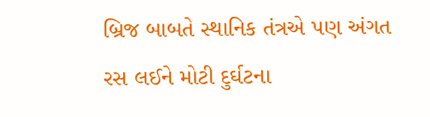બ્રિજ બાબતે સ્થાનિક તંત્રએ પણ અંગત રસ લઈને મોટી દુર્ઘટના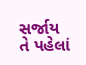સર્જાય તે પહેલાં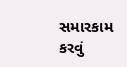સમારકામ કરવું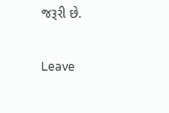જરૂરી છે.

Leave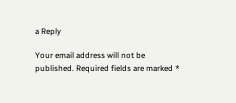a Reply

Your email address will not be published. Required fields are marked *